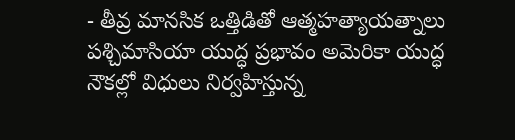- తీవ్ర మానసిక ఒత్తిడితో ఆత్మహత్యాయత్నాలు
పశ్చిమాసియా యుద్ధ ప్రభావం అమెరికా యుద్ధ నౌకల్లో విధులు నిర్వహిస్తున్న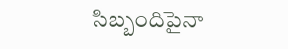సిబ్బందిపైనా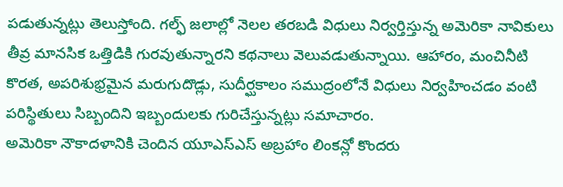పడుతున్నట్లు తెలుస్తోంది. గల్ఫ్ జలాల్లో నెలల తరబడి విధులు నిర్వర్తిస్తున్న అమెరికా నావికులు తీవ్ర మానసిక ఒత్తిడికి గురవుతున్నారని కథనాలు వెలువడుతున్నాయి. ఆహారం, మంచినీటి కొరత, అపరిశుభ్రమైన మరుగుదొడ్లు, సుదీర్ఘకాలం సముద్రంలోనే విధులు నిర్వహించడం వంటి పరిస్థితులు సిబ్బందిని ఇబ్బందులకు గురిచేస్తున్నట్లు సమాచారం.
అమెరికా నౌకాదళానికి చెందిన యూఎస్ఎస్ అబ్రహాం లింకన్లో కొందరు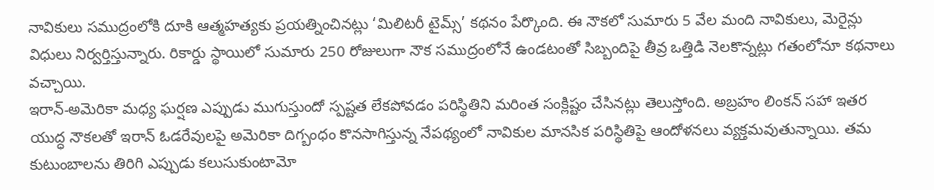నావికులు సముద్రంలోకి దూకి ఆత్మహత్యకు ప్రయత్నించినట్లు ‘మిలిటరీ టైమ్స్’ కథనం పేర్కొంది. ఈ నౌకలో సుమారు 5 వేల మంది నావికులు, మెరైన్లు విధులు నిర్వర్తిస్తున్నారు. రికార్డు స్థాయిలో సుమారు 250 రోజులుగా నౌక సముద్రంలోనే ఉండటంతో సిబ్బందిపై తీవ్ర ఒత్తిడి నెలకొన్నట్లు గతంలోనూ కథనాలు వచ్చాయి.
ఇరాన్-అమెరికా మధ్య ఘర్షణ ఎప్పుడు ముగుస్తుందో స్పష్టత లేకపోవడం పరిస్థితిని మరింత సంక్లిష్టం చేసినట్లు తెలుస్తోంది. అబ్రహం లింకన్ సహా ఇతర యుద్ధ నౌకలతో ఇరాన్ ఓడరేవులపై అమెరికా దిగ్బంధం కొనసాగిస్తున్న నేపథ్యంలో నావికుల మానసిక పరిస్థితిపై ఆందోళనలు వ్యక్తమవుతున్నాయి. తమ కుటుంబాలను తిరిగి ఎప్పుడు కలుసుకుంటామో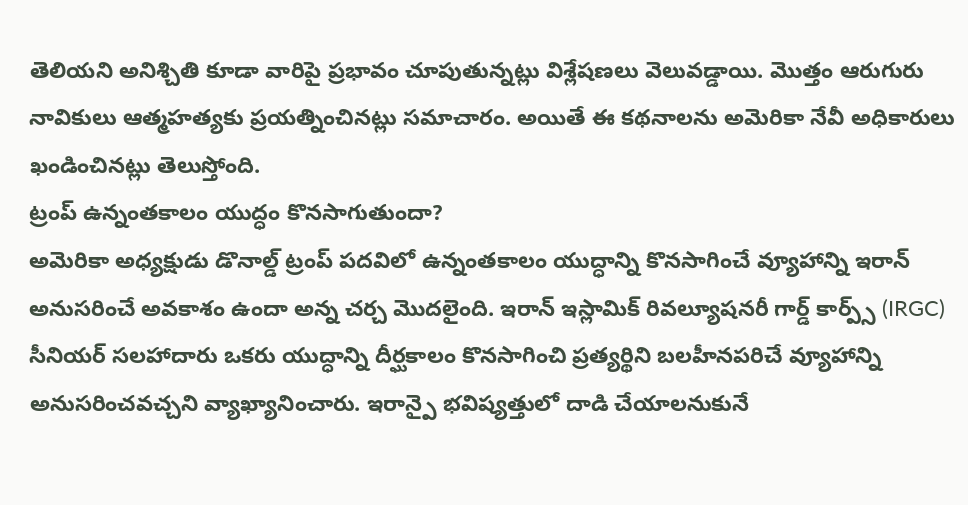తెలియని అనిశ్చితి కూడా వారిపై ప్రభావం చూపుతున్నట్లు విశ్లేషణలు వెలువడ్డాయి. మొత్తం ఆరుగురు నావికులు ఆత్మహత్యకు ప్రయత్నించినట్లు సమాచారం. అయితే ఈ కథనాలను అమెరికా నేవీ అధికారులు ఖండించినట్లు తెలుస్తోంది.
ట్రంప్ ఉన్నంతకాలం యుద్ధం కొనసాగుతుందా?
అమెరికా అధ్యక్షుడు డొనాల్డ్ ట్రంప్ పదవిలో ఉన్నంతకాలం యుద్ధాన్ని కొనసాగించే వ్యూహాన్ని ఇరాన్ అనుసరించే అవకాశం ఉందా అన్న చర్చ మొదలైంది. ఇరాన్ ఇస్లామిక్ రివల్యూషనరీ గార్డ్ కార్ప్స్ (IRGC) సీనియర్ సలహాదారు ఒకరు యుద్ధాన్ని దీర్ఘకాలం కొనసాగించి ప్రత్యర్థిని బలహీనపరిచే వ్యూహాన్ని అనుసరించవచ్చని వ్యాఖ్యానించారు. ఇరాన్పై భవిష్యత్తులో దాడి చేయాలనుకునే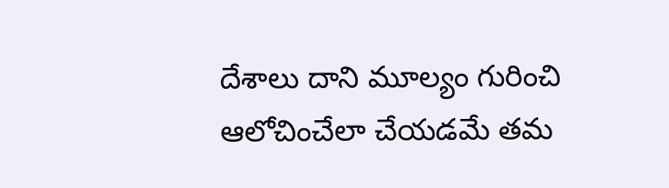దేశాలు దాని మూల్యం గురించి ఆలోచించేలా చేయడమే తమ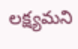లక్ష్యమని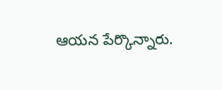ఆయన పేర్కొన్నారు.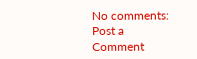No comments:
Post a Comment